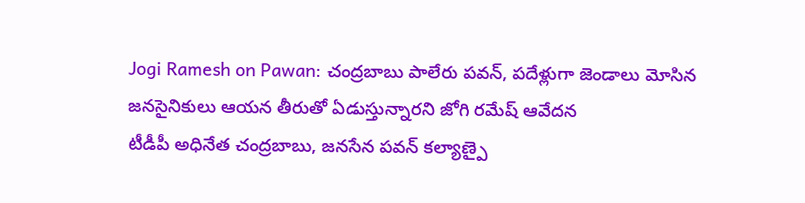Jogi Ramesh on Pawan: చంద్రబాబు పాలేరు పవన్, పదేళ్లుగా జెండాలు మోసిన జనసైనికులు ఆయన తీరుతో ఏడుస్తున్నారని జోగి రమేష్ ఆవేదన
టీడీపీ అధినేత చంద్రబాబు, జనసేన పవన్ కల్యాణ్పై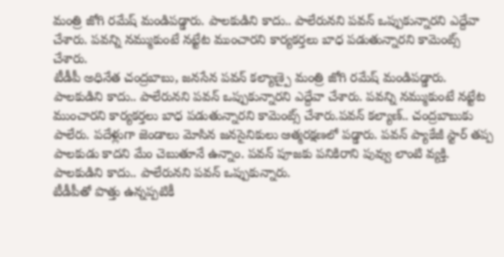మంత్రి జోగి రమేష్ మండిపడ్డారు. పాలకుడిని కాదు.. పాలేరునని పవన్ ఒప్పుకున్నారని ఎద్దేవా చేశారు. పవన్ని నమ్ముకుంటే నట్టేట ముంచారని కార్యకర్తలు బాధ పడుతున్నారని కామెంట్స్ చేశారు.
టీడీపీ అధినేత చంద్రబాబు, జనసేన పవన్ కల్యాణ్పై మంత్రి జోగి రమేష్ మండిపడ్డారు. పాలకుడిని కాదు.. పాలేరునని పవన్ ఒప్పుకున్నారని ఎద్దేవా చేశారు. పవన్ని నమ్ముకుంటే నట్టేట ముంచారని కార్యకర్తలు బాధ పడుతున్నారని కామెంట్స్ చేశారు.పవన్ కల్యాణ్.. చంద్రబాబుకు పాలేరు. పదేళ్లుగా జెండాలు మోసిన జనసైనికులు ఆత్మరక్షణలో పడ్డారు. పవన్ ప్యాకేజీ స్టార్ తప్ప పాలకుడు కాదని మేం చెబుతూనే ఉన్నాం. పవన్ పూజకు పనికిరాని పువ్వు లాంటి వ్యక్తి. పాలకుడిని కాదు.. పాలేరునని పవన్ ఒప్పుకున్నారు.
టీడీపీతో పొత్తు ఉన్నప్పటికీ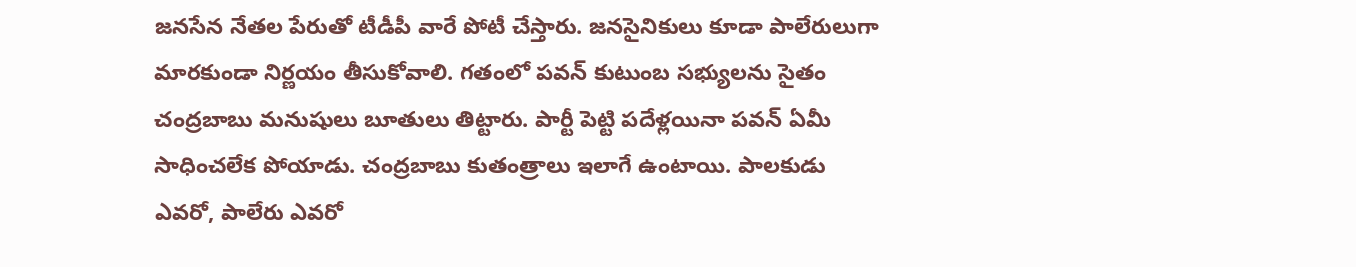జనసేన నేతల పేరుతో టీడీపీ వారే పోటీ చేస్తారు. జనసైనికులు కూడా పాలేరులుగా మారకుండా నిర్ణయం తీసుకోవాలి. గతంలో పవన్ కుటుంబ సభ్యులను సైతం చంద్రబాబు మనుషులు బూతులు తిట్టారు. పార్టీ పెట్టి పదేళ్లయినా పవన్ ఏమీ సాధించలేక పోయాడు. చంద్రబాబు కుతంత్రాలు ఇలాగే ఉంటాయి. పాలకుడు ఎవరో, పాలేరు ఎవరో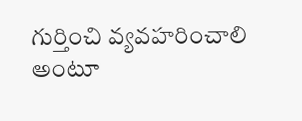గుర్తించి వ్యవహరించాలి అంటూ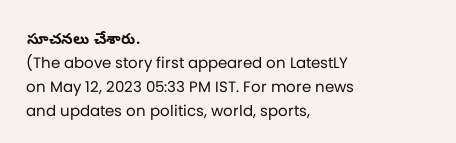సూచనలు చేశారు.
(The above story first appeared on LatestLY on May 12, 2023 05:33 PM IST. For more news and updates on politics, world, sports,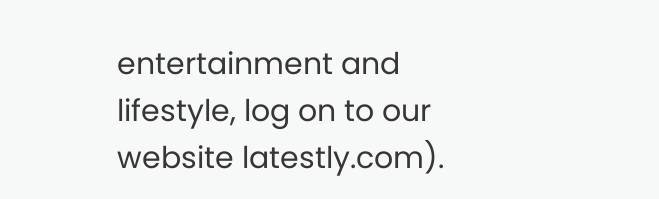entertainment and lifestyle, log on to our website latestly.com).